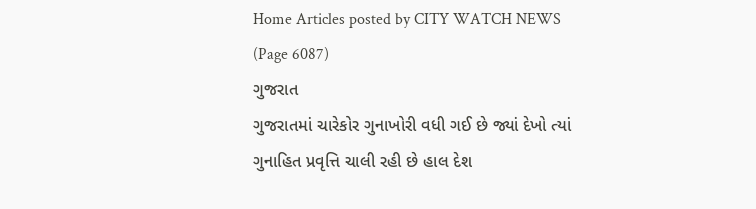Home Articles posted by CITY WATCH NEWS (Page 6087)
ગુજરાત
ગુજરાતમાં ચારેકોર ગુનાખોરી વધી ગઈ છે જ્યાં દેખો ત્યાં ગુનાહિત પ્રવૃત્તિ ચાલી રહી છે હાલ દેશ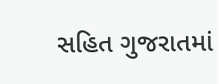સહિત ગુજરાતમાં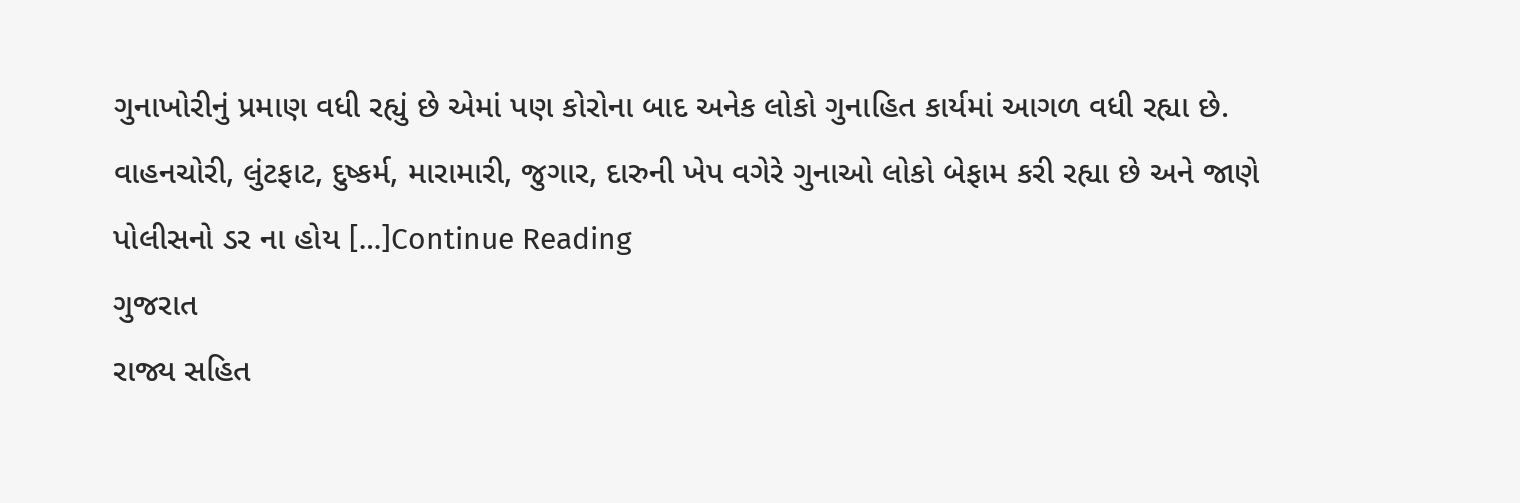ગુનાખોરીનું પ્રમાણ વધી રહ્યું છે એમાં પણ કોરોના બાદ અનેક લોકો ગુનાહિત કાર્યમાં આગળ વધી રહ્યા છે. વાહનચોરી, લુંટફાટ, દુષ્કર્મ, મારામારી, જુગાર, દારુની ખેપ વગેરે ગુનાઓ લોકો બેફામ કરી રહ્યા છે અને જાણે પોલીસનો ડર ના હોય […]Continue Reading
ગુજરાત
રાજ્ય સહિત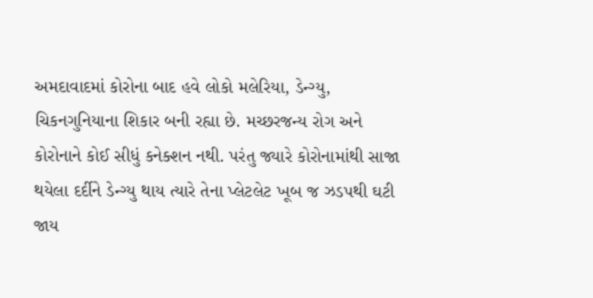અમદાવાદમાં કોરોના બાદ હવે લોકો મલેરિયા, ડેન્ગ્યુ, ચિકનગુનિયાના શિકાર બની રહ્યા છે. મચ્છરજન્ય રોગ અને કોરોનાને કોઈ સીધું કનેક્શન નથી. પરંતુ જ્યારે કોરોનામાંથી સાજા થયેલા દર્દીને ડેન્ગ્યુ થાય ત્યારે તેના પ્લેટલેટ ખૂબ જ ઝડપથી ઘટી જાય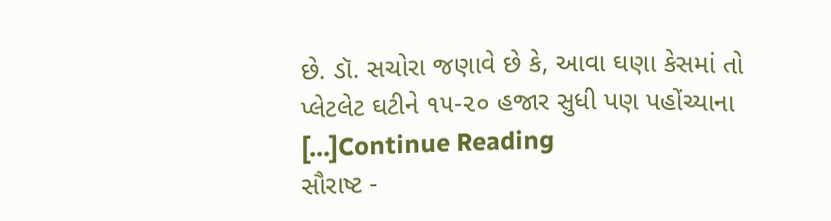છે. ડૉ. સચોરા જણાવે છે કે, આવા ઘણા કેસમાં તો પ્લેટલેટ ઘટીને ૧૫-૨૦ હજાર સુધી પણ પહોંચ્યાના […]Continue Reading
સૌરાષ્ટ -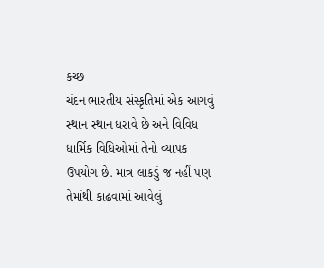કચ્છ
ચંદન ભારતીય સંસ્કૃતિમાં એક આગવું સ્થાન સ્થાન ધરાવે છે અને વિવિધ ધાર્મિક વિધિઓમાં તેનો વ્યાપક ઉપયોગ છે. માત્ર લાકડું જ નહીં પણ તેમાંથી કાઢવામાં આવેલું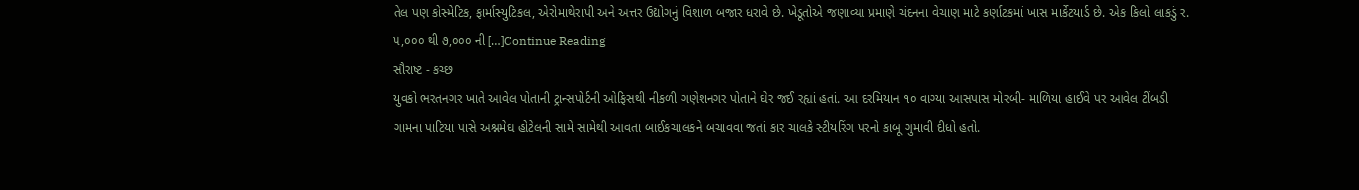તેલ પણ કોસ્મેટિક, ફાર્માસ્યુટિકલ, એરોમાથેરાપી અને અત્તર ઉદ્યોગનું વિશાળ બજાર ધરાવે છે. ખેડૂતોએ જણાવ્યા પ્રમાણે ચંદનના વેચાણ માટે કર્ણાટકમાં ખાસ માર્કેટયાર્ડ છે. એક કિલો લાકડું ર. ૫,૦૦૦ થી ૭,૦૦૦ ની […]Continue Reading
સૌરાષ્ટ - કચ્છ
યુવકો ભરતનગર ખાતે આવેલ પોતાની ટ્રાન્સપોર્ટની ઓફિસથી નીકળી ગણેશનગર પોતાને ઘેર જઈ રહ્યાં હતાં. આ દરમિયાન ૧૦ વાગ્યા આસપાસ મોરબી- માળિયા હાઈવે પર આવેલ ટીંબડી ગામના પાટિયા પાસે અશ્નમેઘ હોટેલની સામે સામેથી આવતા બાઈકચાલકને બચાવવા જતાં કાર ચાલકે સ્ટીયરિંગ પરનો કાબૂ ગુમાવી દીધો હતો.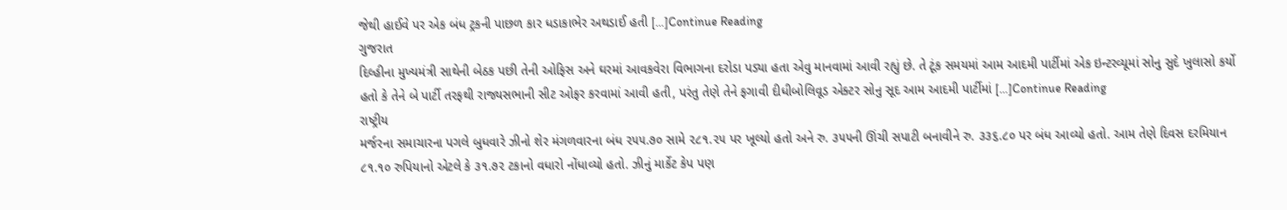જેથી હાઈવે પર એક બંધ ટ્રકની પાછળ કાર ધડાકાભેર અથડાઈ હતી […]Continue Reading
ગુજરાત
દિલ્હીના મુખ્યમંત્રી સાથેની બેઠક પછી તેની ઓફિસ અને ઘરમાં આવકવેરા વિભાગના દરોડા પડ્યા હતા એવુ માનવામાં આવી રહ્યું છે. તે ટૂંક સમયમાં આમ આદમી પાર્ટીમાં એક ઇન્ટરવ્યૂમાં સોનુ સુદે ખુલાસો કર્યો હતો કે તેને બે પાર્ટી તરફથી રાજ્યસભાની સીટ ઓફર કરવામાં આવી હતી, પરંતુ તેણે તેને ફગાવી દીધીબોલિવૂડ એક્ટર સોનુ સૂદ આમ આદમી પાર્ટીમાં […]Continue Reading
રાષ્ટ્રીય
મર્જરના સમાચારના પગલે બુધવારે ઝીનો શેર મંગળવારના બંધ ૨૫૫.૭૦ સામે ૨૮૧.૨૫ પર ખૂલ્યો હતો અને રુ. ૩૫૫ની ઊંચી સપાટી બનાવીને રુ. ૩૩૬.૮૦ પર બંધ આવ્યો હતો. આમ તેણે દિવસ દરમિયાન ૮૧.૧૦ રુપિયાનો એટલે કે ૩૧.૭૨ ટકાનો વધારો નોંધાવ્યો હતો. ઝીનું માર્કેટ કેપ પણ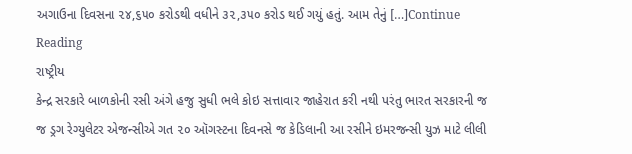અગાઉના દિવસના ૨૪,૬૫૦ કરોડથી વધીને ૩૨,૩૫૦ કરોડ થઈ ગયું હતું. આમ તેનું […]Continue Reading
રાષ્ટ્રીય
કેન્દ્ર સરકારે બાળકોની રસી અંગે હજુ સુધી ભલે કોઇ સત્તાવાર જાહેરાત કરી નથી પરંતુ ભારત સરકારની જ જ ડ્રગ રેગ્યુલેટર એજન્સીએ ગત ૨૦ ઑગસ્ટના દિવનસે જ કેડિલાની આ રસીને ઇમરજન્સી યુઝ માટે લીલી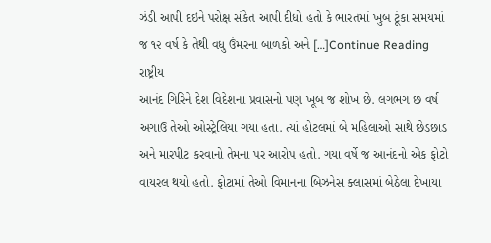ઝંડી આપી દઇને પરોક્ષ સંકેત આપી દીધો હતો કે ભારતમાં ખુબ ટૂંકા સમયમાં જ ૧૨ વર્ષ કે તેથી વધુ ઉંમરના બાળકો અને […]Continue Reading
રાષ્ટ્રીય
આનંદ ગિરિને દેશ વિદેશના પ્રવાસનો પણ ખૂબ જ શોખ છે. લગભગ છ વર્ષ અગાઉ તેઓ ઓસ્ટ્રેલિયા ગયા હતા. ત્યાં હોટલમાં બે મહિલાઓ સાથે છેડછાડ અને મારપીટ કરવાનો તેમના પર આરોપ હતો. ગયા વર્ષે જ આનંદનો એક ફોટો વાયરલ થયો હતો. ફોટામાં તેઓ વિમાનના બિઝનેસ ક્લાસમાં બેઠેલા દેખાયા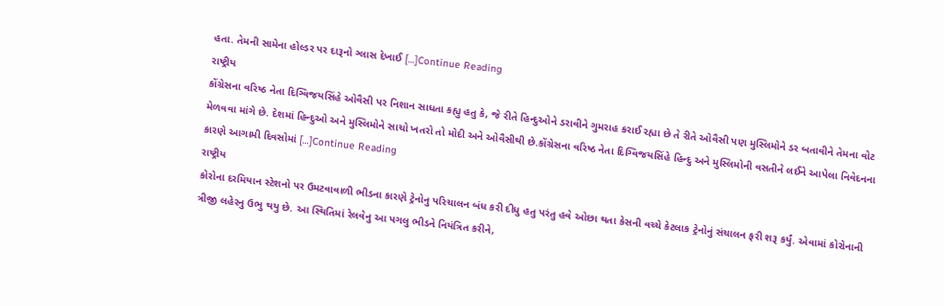હતા. તેમની સામેના હોલ્ડર પર દારૂનો ગ્લાસ દેખાઈ […]Continue Reading
રાષ્ટ્રીય
કોંગ્રેસના વરિષ્ઠ નેતા દિગ્વિજયસિંહે ઓવૈસી પર નિશાન સાધતા કહ્યુ હતુ કે, જે રીતે હિન્દુઓને ડરાવીને ગુમરાહ કરાઈ રહ્યા છે તે રીતે ઓવૈસી પણ મુસ્લિમોને ડર બતાવીને તેમના વોટ મેળવવા માંગે છે. દેશમાં હિન્દુઓ અને મુસ્લિમોને સાચો ખતરો તો મોદી અને ઓવૈસીથી છે.કોંગ્રેસના વરિષ્ઠ નેતા દિગ્વિજયસિંહે હિન્દુ અને મુસ્લિમોની વસતીને લઈને આપેલા નિવેદનના કારણે આગામી દિવસોમાં […]Continue Reading
રાષ્ટ્રીય
કોરોના દરમિયાન સ્ટેશનો પર ઉમટવાવાળી ભીડના કારણે ટ્રેનોનુ પરિચાલન બંધ કરી દીધુ હતુ પરંતુ હવે ઓછા થતા કેસની વચ્ચે કેટલાક ટ્રેનોનું સંચાલન ફરી શરૂ કર્યું. એવામાં કોરોનાની ત્રીજી લહેરનુ ઉભુ થયુ છે. આ સ્થિતિમાં રેલવેનુ આ પગલુ ભીડને નિયંત્રિત કરીને,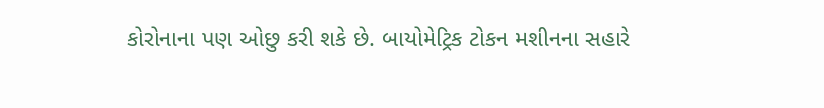કોરોનાના પણ ઓછુ કરી શકે છે. બાયોમેટ્રિક ટોકન મશીનના સહારે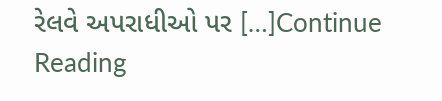રેલવે અપરાધીઓ પર […]Continue Reading